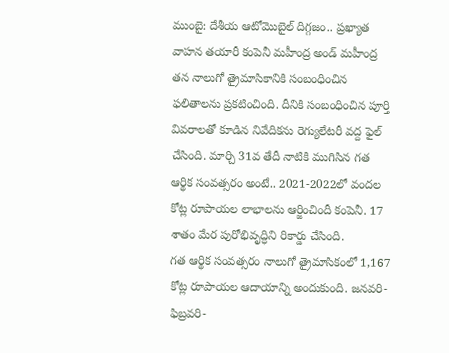ముంబై: దేశీయ ఆటోమొబైల్ దిగ్గజం.. ప్రఖ్యాత వాహన తయారీ కంపెనీ మహీంద్ర అండ్ మహీంద్ర తన నాలుగో త్రైమాసికానికి సంబంధించిన ఫలితాలను ప్రకటించింది. దీనికి సంబంధించిన పూర్తి వివరాలతో కూడిన నివేదికను రెగ్యులేటరీ వద్ద ఫైల్ చేసింది. మార్చి 31వ తేదీ నాటికి ముగిసిన గత ఆర్థిక సంవత్సరం అంటే.. 2021-2022లో వందల కోట్ల రూపాయల లాభాలను ఆర్జించిందీ కంపెనీ. 17 శాతం మేర పురోభివృద్ధిని రికార్డు చేసింది.
గత ఆర్థిక సంవత్సరం నాలుగో త్రైమాసికంలో 1,167 కోట్ల రూపాయల ఆదాయాన్ని అందుకుంది. జనవరి-ఫిబ్రవరి-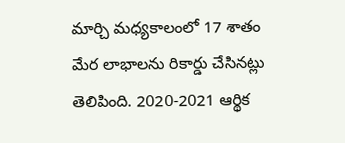మార్చి మధ్యకాలంలో 17 శాతం మేర లాభాలను రికార్డు చేసినట్లు తెలిపింది. 2020-2021 ఆర్థిక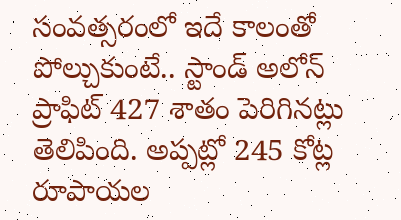సంవత్సరంలో ఇదే కాలంతో పోల్చుకుంటే.. స్టాండ్ అలోన్ ప్రాఫిట్ 427 శాతం పెరిగినట్లు తెలిపింది. అప్పట్లో 245 కోట్ల రూపాయల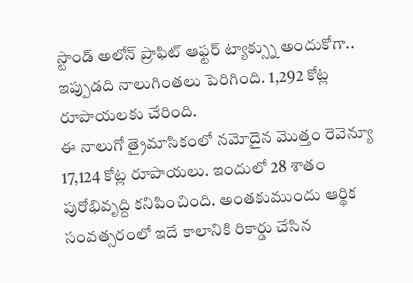స్టాండ్ అలోన్ ప్రాఫిట్ ఆఫ్టర్ ట్యాక్స్ను అందుకోగా.. ఇప్పుడది నాలుగింతలు పెరిగింది. 1,292 కోట్ల రూపాయలకు చేరింది.
ఈ నాలుగో త్రైమాసికంలో నమోదైన మొత్తం రెవెన్యూ 17,124 కోట్ల రూపాయలు. ఇందులో 28 శాతం పురోభివృద్ది కనిపించింది. అంతకుముందు ఆర్థిక సంవత్సరంలో ఇదే కాలానికి రికార్డు చేసిన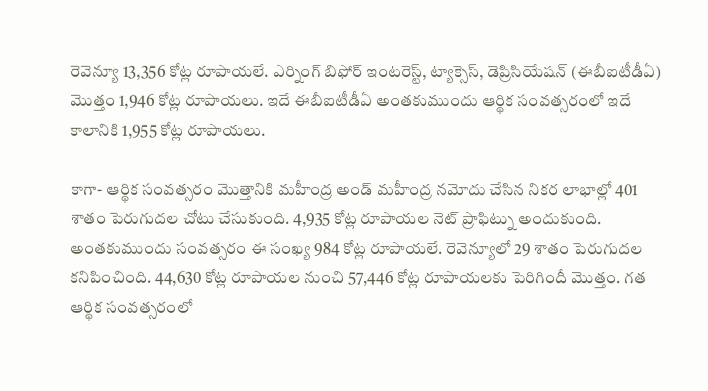రెవెన్యూ 13,356 కోట్ల రూపాయలే. ఎర్నింగ్ బిఫోర్ ఇంటరెస్ట్, ట్యాక్సెస్, డెప్రిసియేషన్ (ఈబీఐటీడీఏ) మొత్తం 1,946 కోట్ల రూపాయలు. ఇదే ఈబీఐటీడీఏ అంతకుముందు ఆర్థిక సంవత్సరంలో ఇదే కాలానికి 1,955 కోట్ల రూపాయలు.

కాగా- ఆర్థిక సంవత్సరం మొత్తానికి మహీంద్ర అండ్ మహీంద్ర నమోదు చేసిన నికర లాభాల్లో 401 శాతం పెరుగుదల చోటు చేసుకుంది. 4,935 కోట్ల రూపాయల నెట్ ప్రాఫిట్ను అందుకుంది. అంతకుముందు సంవత్సరం ఈ సంఖ్య 984 కోట్ల రూపాయలే. రెవెన్యూలో 29 శాతం పెరుగుదల కనిపించింది. 44,630 కోట్ల రూపాయల నుంచి 57,446 కోట్ల రూపాయలకు పెరిగిందీ మొత్తం. గత ఆర్థిక సంవత్సరంలో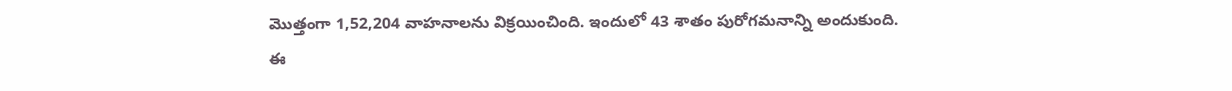మొత్తంగా 1,52,204 వాహనాలను విక్రయించింది. ఇందులో 43 శాతం పురోగమనాన్ని అందుకుంది.
ఈ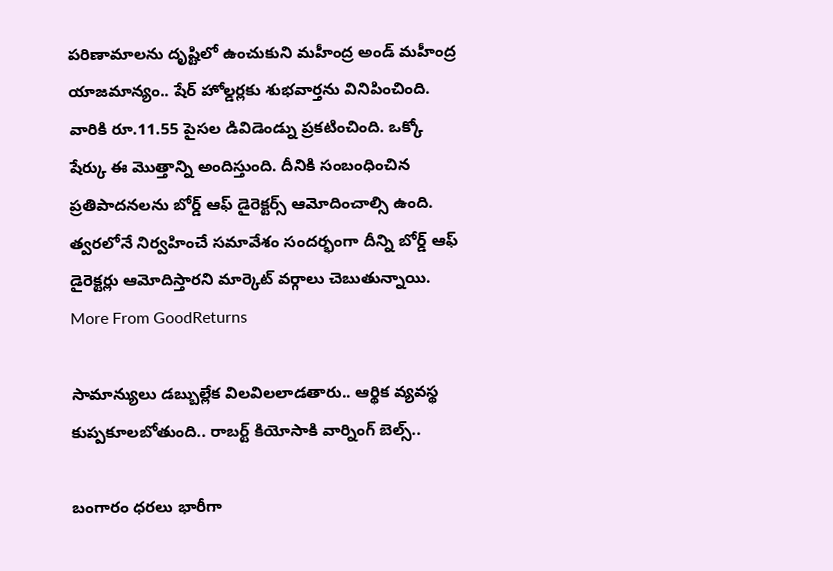పరిణామాలను దృష్టిలో ఉంచుకుని మహీంద్ర అండ్ మహీంద్ర యాజమాన్యం.. షేర్ హోల్డర్లకు శుభవార్తను వినిపించింది. వారికి రూ.11.55 పైసల డివిడెండ్ను ప్రకటించింది. ఒక్కో షేర్కు ఈ మొత్తాన్ని అందిస్తుంది. దీనికి సంబంధించిన ప్రతిపాదనలను బోర్డ్ ఆఫ్ డైరెక్టర్స్ ఆమోదించాల్సి ఉంది. త్వరలోనే నిర్వహించే సమావేశం సందర్భంగా దీన్ని బోర్డ్ ఆఫ్ డైరెక్టర్లు ఆమోదిస్తారని మార్కెట్ వర్గాలు చెబుతున్నాయి.
More From GoodReturns

సామాన్యులు డబ్బుల్లేక విలవిలలాడతారు.. ఆర్థిక వ్యవస్థ కుప్పకూలబోతుంది.. రాబర్ట్ కియోసాకి వార్నింగ్ బెల్స్..

బంగారం ధరలు భారీగా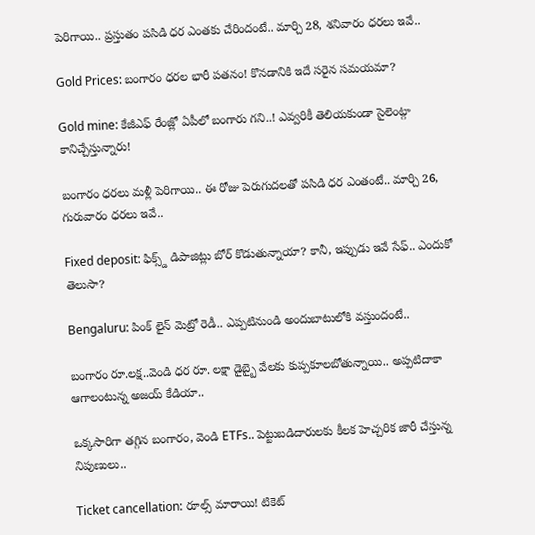పెరిగాయి.. ప్రస్తుతం పసిడి ధర ఎంతకు చేరిందంటే.. మార్చి 28, శనివారం ధరలు ఇవే..

Gold Prices: బంగారం ధరల భారీ పతనం! కొనడానికి ఇదే సరైన సమయమా?

Gold mine: కేజీఎఫ్ రేంజ్లో ఏపీలో బంగారు గని..! ఎవ్వరికీ తెలియకుండా సైలెంట్గా కానిచ్చేస్తున్నారు!

బంగారం ధరలు మళ్లీ పెరిగాయి.. ఈ రోజు పెరుగుదలతో పసిడి ధర ఎంతంటే.. మార్చి 26, గురువారం ధరలు ఇవే..

Fixed deposit: ఫిక్స్డ్ డిపాజిట్లు బోర్ కొడుతున్నాయా? కానీ, ఇప్పుడు ఇవే సేఫ్.. ఎందుకో తెలుసా?

Bengaluru: పింక్ లైన్ మెట్రో రెడీ.. ఎప్పటినుండి అందుబాటులోకి వస్తుందంటే..

బంగారం రూ.లక్ష..వెండి ధర రూ. లక్షా డైబ్బై వేలకు కుప్పకూలబోతున్నాయి.. అప్పటిదాకా ఆగాలంటున్న అజయ్ కేడియా..

ఒక్కసారిగా తగ్గిన బంగారం, వెండి ETFs.. పెట్టుబడిదారులకు కీలక హెచ్చరిక జారీ చేస్తున్న నిపుణులు..

Ticket cancellation: రూల్స్ మారాయి! టికెట్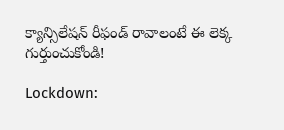క్యాన్సిలేషన్ రీఫండ్ రావాలంటే ఈ లెక్క గుర్తుంచుకోండి!

Lockdown: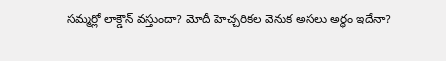సమ్మర్లో లాక్డౌన్ వస్తుందా? మోదీ హెచ్చరికల వెనుక అసలు అర్థం ఇదేనా?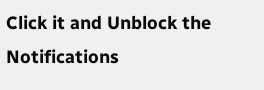Click it and Unblock the Notifications